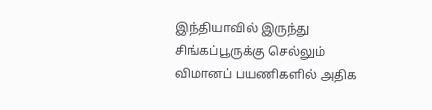இந்தியாவில் இருந்து சிங்கப்பூருக்கு செல்லும் விமானப் பயணிகளில் அதிக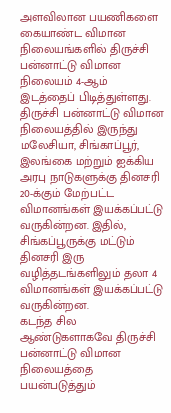அளவிலான பயணிகளை கையாண்ட விமான நிலையங்களில் திருச்சி பன்னாட்டு விமான நிலையம் 4-ஆம் இடத்தைப் பிடித்துள்ளது.
திருச்சி பன்னாட்டு விமான நிலையத்தில் இருந்து மலேசியா, சிங்காப்பூர், இலங்கை மற்றும் ஐக்கிய அரபு நாடுகளுக்கு தினசரி 20-க்கும் மேற்பட்ட விமானங்கள் இயக்கப்பட்டு வருகின்றன. இதில், சிங்கப்பூருக்கு மட்டும் தினசரி இரு வழித்தடங்களிலும் தலா 4 விமானங்கள் இயக்கப்பட்டு வருகின்றன.
கடந்த சில ஆண்டுகளாகவே திருச்சி பன்னாட்டு விமான நிலையத்தை பயன்படுத்தும்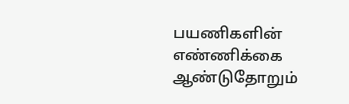பயணிகளின் எண்ணிக்கை ஆண்டுதோறும்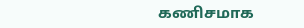கணிசமாக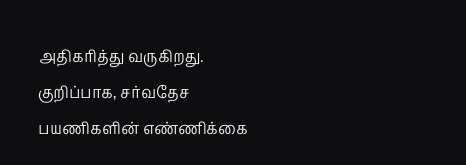அதிகரித்து வருகிறது. குறிப்பாக, சர்வதேச பயணிகளின் எண்ணிக்கை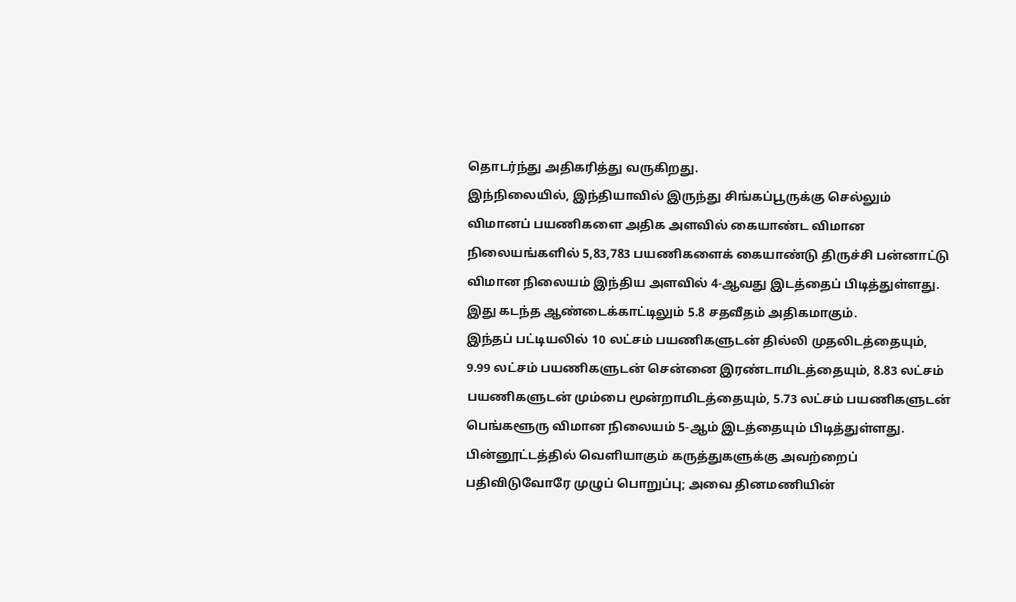தொடர்ந்து அதிகரித்து வருகிறது.
இந்நிலையில், இந்தியாவில் இருந்து சிங்கப்பூருக்கு செல்லும் விமானப் பயணிகளை அதிக அளவில் கையாண்ட விமான நிலையங்களில் 5,83,783 பயணிகளைக் கையாண்டு திருச்சி பன்னாட்டு விமான நிலையம் இந்திய அளவில் 4-ஆவது இடத்தைப் பிடித்துள்ளது. இது கடந்த ஆண்டைக்காட்டிலும் 5.8 சதவீதம் அதிகமாகும்.
இந்தப் பட்டியலில் 10 லட்சம் பயணிகளுடன் தில்லி முதலிடத்தையும், 9.99 லட்சம் பயணிகளுடன் சென்னை இரண்டாமிடத்தையும், 8.83 லட்சம் பயணிகளுடன் மும்பை மூன்றாமிடத்தையும், 5.73 லட்சம் பயணிகளுடன் பெங்களூரு விமான நிலையம் 5-ஆம் இடத்தையும் பிடித்துள்ளது.
பின்னூட்டத்தில் வெளியாகும் கருத்துகளுக்கு அவற்றைப் பதிவிடுவோரே முழுப் பொறுப்பு; அவை தினமணியின்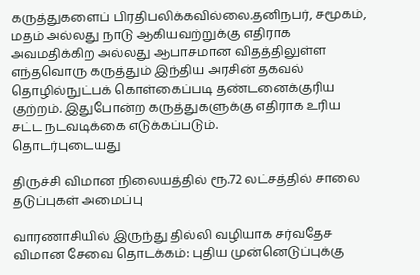கருத்துகளைப் பிரதிபலிக்கவில்லை.தனிநபர், சமூகம், மதம் அல்லது நாடு ஆகியவற்றுக்கு எதிராக அவமதிக்கிற அல்லது ஆபாசமான விதத்திலுள்ள எந்தவொரு கருத்தும் இந்திய அரசின் தகவல் தொழில்நுட்பக் கொள்கைப்படி தண்டனைக்குரிய குற்றம். இதுபோன்ற கருத்துகளுக்கு எதிராக உரிய சட்ட நடவடிக்கை எடுக்கப்படும்.
தொடர்புடையது

திருச்சி விமான நிலையத்தில் ரூ.72 லட்சத்தில் சாலை தடுப்புகள் அமைப்பு

வாரணாசியில் இருந்து தில்லி வழியாக சர்வதேச விமான சேவை தொடக்கம்: புதிய முன்னெடுப்புக்கு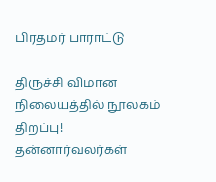பிரதமர் பாராட்டு

திருச்சி விமான நிலையத்தில் நூலகம் திறப்பு! தன்னார்வலர்கள்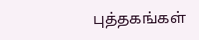புத்தகங்கள்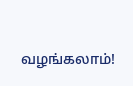வழங்கலாம்!